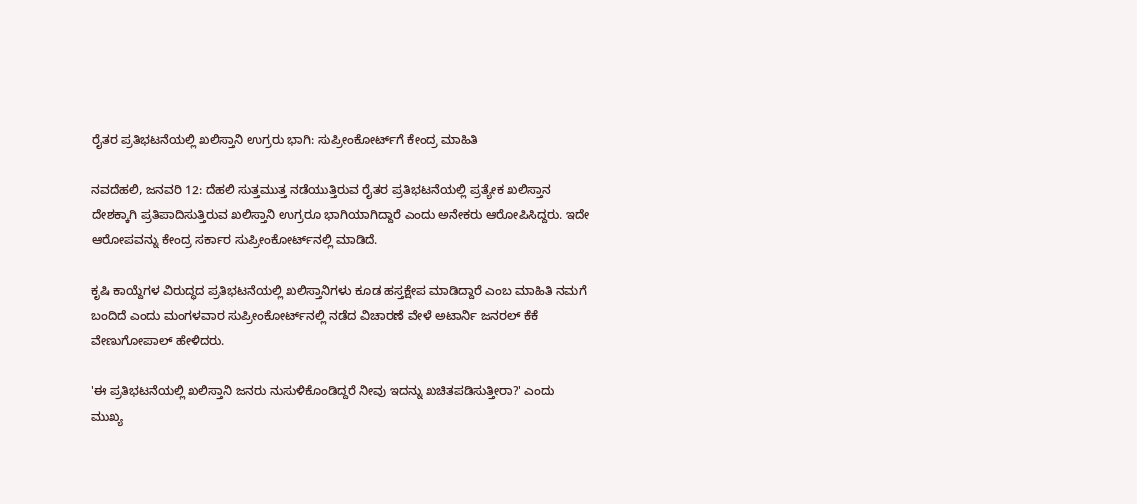ರೈತರ ಪ್ರತಿಭಟನೆಯಲ್ಲಿ ಖಲಿಸ್ತಾನಿ ಉಗ್ರರು ಭಾಗಿ: ಸುಪ್ರೀಂಕೋರ್ಟ್‌ಗೆ ಕೇಂದ್ರ ಮಾಹಿತಿ

ನವದೆಹಲಿ, ಜನವರಿ 12: ದೆಹಲಿ ಸುತ್ತಮುತ್ತ ನಡೆಯುತ್ತಿರುವ ರೈತರ ಪ್ರತಿಭಟನೆಯಲ್ಲಿ ಪ್ರತ್ಯೇಕ ಖಲಿಸ್ತಾನ ದೇಶಕ್ಕಾಗಿ ಪ್ರತಿಪಾದಿಸುತ್ತಿರುವ ಖಲಿಸ್ತಾನಿ ಉಗ್ರರೂ ಭಾಗಿಯಾಗಿದ್ದಾರೆ ಎಂದು ಅನೇಕರು ಆರೋಪಿಸಿದ್ದರು. ಇದೇ ಆರೋಪವನ್ನು ಕೇಂದ್ರ ಸರ್ಕಾರ ಸುಪ್ರೀಂಕೋರ್ಟ್‌ನಲ್ಲಿ ಮಾಡಿದೆ.

ಕೃಷಿ ಕಾಯ್ದೆಗಳ ವಿರುದ್ಧದ ಪ್ರತಿಭಟನೆಯಲ್ಲಿ ಖಲಿಸ್ತಾನಿಗಳು ಕೂಡ ಹಸ್ತಕ್ಷೇಪ ಮಾಡಿದ್ದಾರೆ ಎಂಬ ಮಾಹಿತಿ ನಮಗೆ ಬಂದಿದೆ ಎಂದು ಮಂಗಳವಾರ ಸುಪ್ರೀಂಕೋರ್ಟ್‌ನಲ್ಲಿ ನಡೆದ ವಿಚಾರಣೆ ವೇಳೆ ಅಟಾರ್ನಿ ಜನರಲ್ ಕೆಕೆ ವೇಣುಗೋಪಾಲ್ ಹೇಳಿದರು.

'ಈ ಪ್ರತಿಭಟನೆಯಲ್ಲಿ ಖಲಿಸ್ತಾನಿ ಜನರು ನುಸುಳಿಕೊಂಡಿದ್ದರೆ ನೀವು ಇದನ್ನು ಖಚಿತಪಡಿಸುತ್ತೀರಾ?' ಎಂದು ಮುಖ್ಯ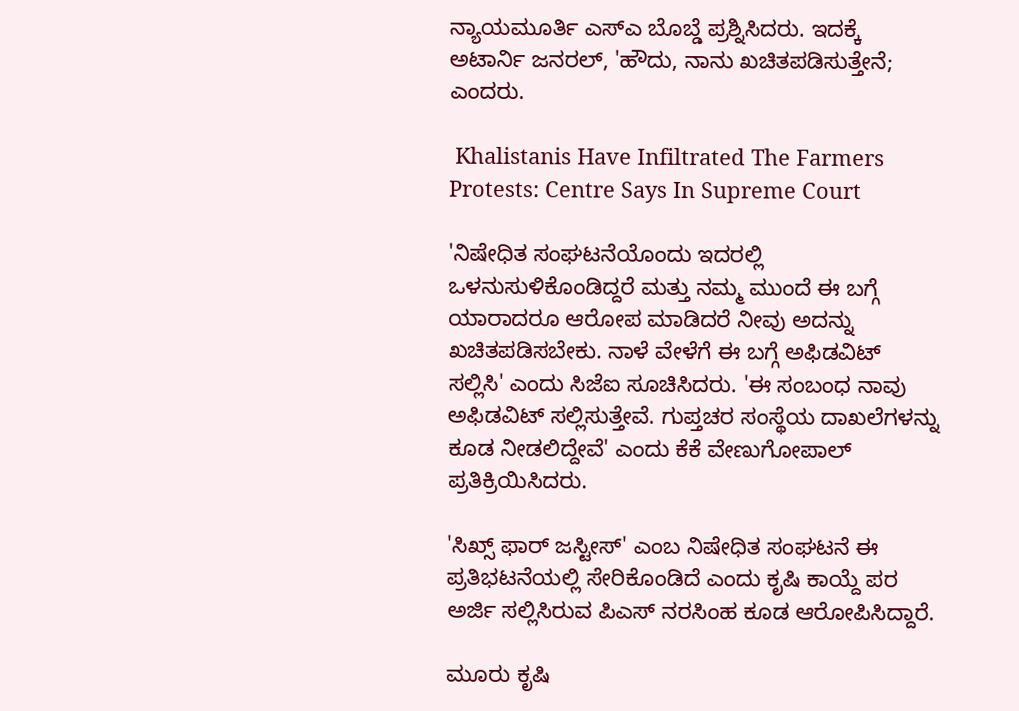ನ್ಯಾಯಮೂರ್ತಿ ಎಸ್‌ಎ ಬೊಬ್ಡೆ ಪ್ರಶ್ನಿಸಿದರು. ಇದಕ್ಕೆ ಅಟಾರ್ನಿ ಜನರಲ್, 'ಹೌದು, ನಾನು ಖಚಿತಪಡಿಸುತ್ತೇನೆ; ಎಂದರು.

 Khalistanis Have Infiltrated The Farmers Protests: Centre Says In Supreme Court

'ನಿಷೇಧಿತ ಸಂಘಟನೆಯೊಂದು ಇದರಲ್ಲಿ ಒಳನುಸುಳಿಕೊಂಡಿದ್ದರೆ ಮತ್ತು ನಮ್ಮ ಮುಂದೆ ಈ ಬಗ್ಗೆ ಯಾರಾದರೂ ಆರೋಪ ಮಾಡಿದರೆ ನೀವು ಅದನ್ನು ಖಚಿತಪಡಿಸಬೇಕು. ನಾಳೆ ವೇಳೆಗೆ ಈ ಬಗ್ಗೆ ಅಫಿಡವಿಟ್ ಸಲ್ಲಿಸಿ' ಎಂದು ಸಿಜೆಐ ಸೂಚಿಸಿದರು. 'ಈ ಸಂಬಂಧ ನಾವು ಅಫಿಡವಿಟ್ ಸಲ್ಲಿಸುತ್ತೇವೆ. ಗುಪ್ತಚರ ಸಂಸ್ಥೆಯ ದಾಖಲೆಗಳನ್ನು ಕೂಡ ನೀಡಲಿದ್ದೇವೆ' ಎಂದು ಕೆಕೆ ವೇಣುಗೋಪಾಲ್ ಪ್ರತಿಕ್ರಿಯಿಸಿದರು.

'ಸಿಖ್ಸ್ ಫಾರ್ ಜಸ್ಟೀಸ್' ಎಂಬ ನಿಷೇಧಿತ ಸಂಘಟನೆ ಈ ಪ್ರತಿಭಟನೆಯಲ್ಲಿ ಸೇರಿಕೊಂಡಿದೆ ಎಂದು ಕೃಷಿ ಕಾಯ್ದೆ ಪರ ಅರ್ಜಿ ಸಲ್ಲಿಸಿರುವ ಪಿಎಸ್ ನರಸಿಂಹ ಕೂಡ ಆರೋಪಿಸಿದ್ದಾರೆ.

ಮೂರು ಕೃಷಿ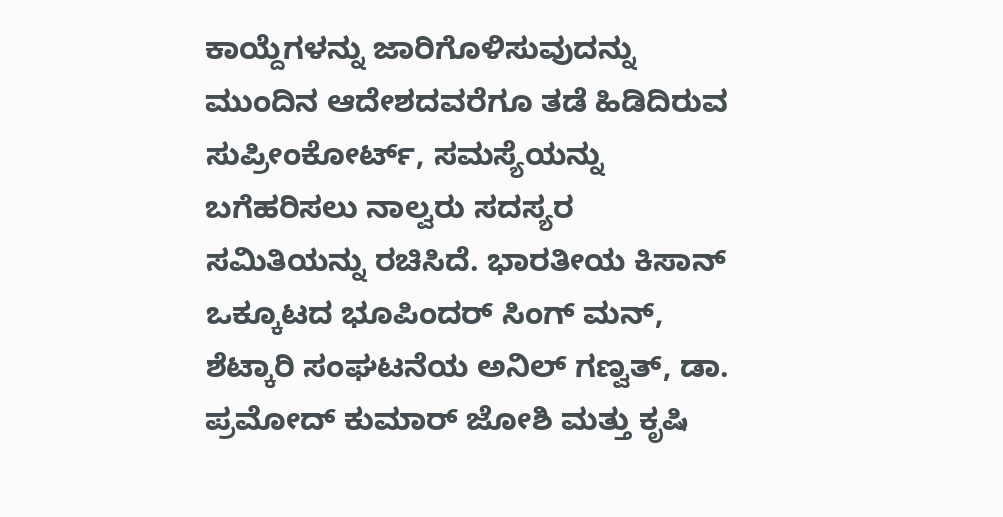ಕಾಯ್ದೆಗಳನ್ನು ಜಾರಿಗೊಳಿಸುವುದನ್ನು ಮುಂದಿನ ಆದೇಶದವರೆಗೂ ತಡೆ ಹಿಡಿದಿರುವ ಸುಪ್ರೀಂಕೋರ್ಟ್, ಸಮಸ್ಯೆಯನ್ನು ಬಗೆಹರಿಸಲು ನಾಲ್ವರು ಸದಸ್ಯರ ಸಮಿತಿಯನ್ನು ರಚಿಸಿದೆ. ಭಾರತೀಯ ಕಿಸಾನ್ ಒಕ್ಕೂಟದ ಭೂಪಿಂದರ್ ಸಿಂಗ್ ಮನ್, ಶೆಟ್ಕಾರಿ ಸಂಘಟನೆಯ ಅನಿಲ್ ಗಣ್ವತ್, ಡಾ. ಪ್ರಮೋದ್ ಕುಮಾರ್ ಜೋಶಿ ಮತ್ತು ಕೃಷಿ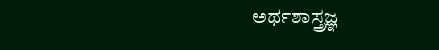ಅರ್ಥಶಾಸ್ತ್ರಜ್ಞ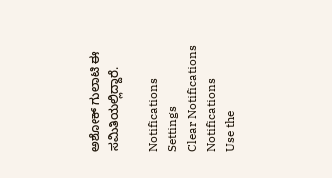ಅಶೋಕ್ ಗುಲಾಟಿ ಈ ಸಮಿತಿಯಲ್ಲಿದ್ದಾರೆ.

Notifications
Settings
Clear Notifications
Notifications
Use the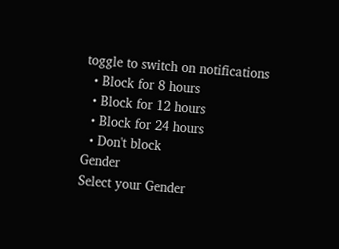toggle to switch on notifications
  • Block for 8 hours
  • Block for 12 hours
  • Block for 24 hours
  • Don't block
Gender
Select your Gender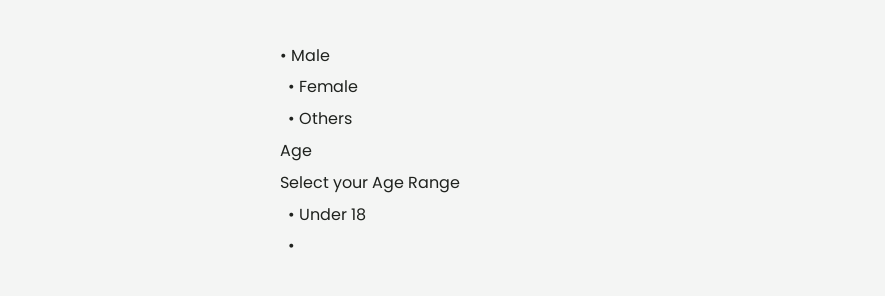• Male
  • Female
  • Others
Age
Select your Age Range
  • Under 18
  •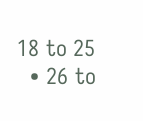18 to 25
  • 26 to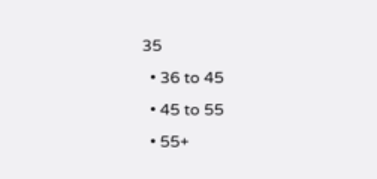35
  • 36 to 45
  • 45 to 55
  • 55+